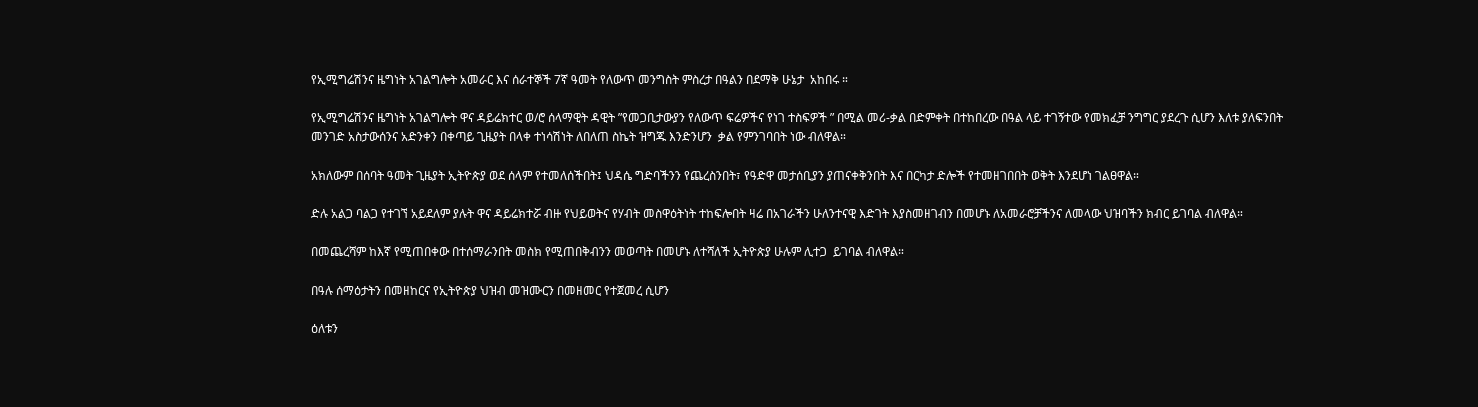የኢሚግሬሽንና ዜግነት አገልግሎት አመራር እና ሰራተኞች 7ኛ ዓመት የለውጥ መንግስት ምስረታ በዓልን በደማቅ ሁኔታ  አከበሩ ።

የኢሚግሬሽንና ዜግነት አገልግሎት ዋና ዳይሬክተር ወ/ሮ ሰላማዊት ዳዊት ”የመጋቢታውያን የለውጥ ፍሬዎችና የነገ ተስፍዎች ” በሚል መሪ-ቃል በድምቀት በተከበረው በዓል ላይ ተገኝተው የመክፈቻ ንግግር ያደረጉ ሲሆን እለቱ ያለፍንበት መንገድ አስታውሰንና አድንቀን በቀጣይ ጊዜያት በላቀ ተነሳሽነት ለበለጠ ስኬት ዝግጁ እንድንሆን  ቃል የምንገባበት ነው ብለዋል።

አክለውም በሰባት ዓመት ጊዜያት ኢትዮጵያ ወደ ሰላም የተመለሰችበት፤ ህዳሴ ግድባችንን የጨረስንበት፣ የዓድዋ መታሰቢያን ያጠናቀቅንበት እና በርካታ ድሎች የተመዘገበበት ወቅት እንደሆነ ገልፀዋል።

ድሉ አልጋ ባልጋ የተገኘ አይደለም ያሉት ዋና ዳይሬክተሯ ብዙ የህይወትና የሃብት መስዋዕትነት ተከፍሎበት ዛሬ በአገራችን ሁለንተናዊ እድገት እያስመዘገብን በመሆኑ ለአመራሮቻችንና ለመላው ህዝባችን ክብር ይገባል ብለዋል።

በመጨረሻም ከእኛ የሚጠበቀው በተሰማራንበት መስክ የሚጠበቅብንን መወጣት በመሆኑ ለተሻለች ኢትዮጵያ ሁሉም ሊተጋ  ይገባል ብለዋል።

በዓሉ ሰማዕታትን በመዘከርና የኢትዮጵያ ህዝብ መዝሙርን በመዘመር የተጀመረ ሲሆን

ዕለቱን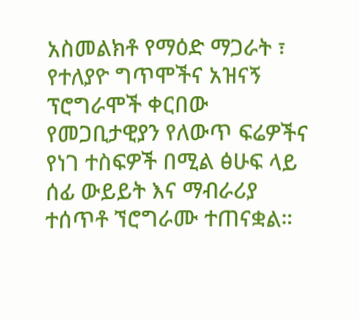አስመልክቶ የማዕድ ማጋራት ፣ የተለያዮ ግጥሞችና አዝናኝ ፕሮግራሞች ቀርበው የመጋቢታዊያን የለውጥ ፍሬዎችና የነገ ተስፍዎች በሚል ፅሁፍ ላይ ሰፊ ውይይት እና ማብራሪያ ተሰጥቶ ኘሮግራሙ ተጠናቋል።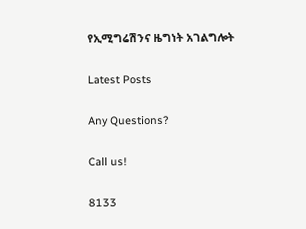የኢሚግሬሽንና ዜግነት አገልግሎት

Latest Posts

Any Questions?

Call us!

8133